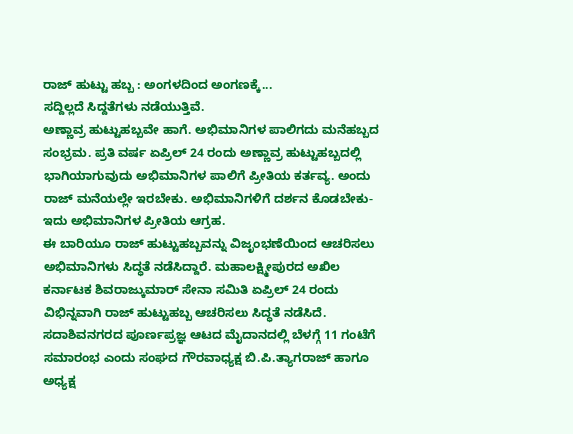ರಾಜ್ ಹುಟ್ಟು ಹಬ್ಬ : ಅಂಗಳದಿಂದ ಅಂಗಣಕ್ಕೆ...
ಸದ್ದಿಲ್ಲದೆ ಸಿದ್ದತೆಗಳು ನಡೆಯುತ್ತಿವೆ.
ಅಣ್ಣಾವ್ರ ಹುಟ್ಟುಹಬ್ಬವೇ ಹಾಗೆ. ಅಭಿಮಾನಿಗಳ ಪಾಲಿಗದು ಮನೆಹಬ್ಬದ ಸಂಭ್ರಮ. ಪ್ರತಿ ವರ್ಷ ಏಪ್ರಿಲ್ 24 ರಂದು ಅಣ್ಣಾವ್ರ ಹುಟ್ಟುಹಬ್ಬದಲ್ಲಿ ಭಾಗಿಯಾಗುವುದು ಅಭಿಮಾನಿಗಳ ಪಾಲಿಗೆ ಪ್ರೀತಿಯ ಕರ್ತವ್ಯ. ಅಂದು ರಾಜ್ ಮನೆಯಲ್ಲೇ ಇರಬೇಕು. ಅಭಿಮಾನಿಗಳಿಗೆ ದರ್ಶನ ಕೊಡಬೇಕು- ಇದು ಅಭಿಮಾನಿಗಳ ಪ್ರೀತಿಯ ಆಗ್ರಹ.
ಈ ಬಾರಿಯೂ ರಾಜ್ ಹುಟ್ಟುಹಬ್ಬವನ್ನು ವಿಜೃಂಭಣೆಯಿಂದ ಆಚರಿಸಲು ಅಭಿಮಾನಿಗಳು ಸಿದ್ಧತೆ ನಡೆಸಿದ್ದಾರೆ. ಮಹಾಲಕ್ಷ್ಮೀಪುರದ ಅಖಿಲ ಕರ್ನಾಟಕ ಶಿವರಾಜ್ಕುಮಾರ್ ಸೇನಾ ಸಮಿತಿ ಏಪ್ರಿಲ್ 24 ರಂದು ವಿಭಿನ್ನವಾಗಿ ರಾಜ್ ಹುಟ್ಟುಹಬ್ಬ ಆಚರಿಸಲು ಸಿದ್ಧತೆ ನಡೆಸಿದೆ.
ಸದಾಶಿವನಗರದ ಪೂರ್ಣಪ್ರಜ್ಞ ಆಟದ ಮೈದಾನದಲ್ಲಿ ಬೆಳಗ್ಗೆ 11 ಗಂಟೆಗೆ ಸಮಾರಂಭ ಎಂದು ಸಂಘದ ಗೌರವಾಧ್ಯಕ್ಷ ಬಿ.ಪಿ.ತ್ಯಾಗರಾಜ್ ಹಾಗೂ ಅಧ್ಯಕ್ಷ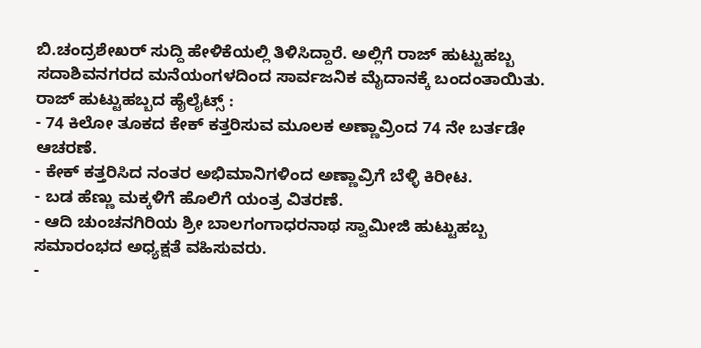ಬಿ.ಚಂದ್ರಶೇಖರ್ ಸುದ್ದಿ ಹೇಳಿಕೆಯಲ್ಲಿ ತಿಳಿಸಿದ್ದಾರೆ. ಅಲ್ಲಿಗೆ ರಾಜ್ ಹುಟ್ಟುಹಬ್ಬ ಸದಾಶಿವನಗರದ ಮನೆಯಂಗಳದಿಂದ ಸಾರ್ವಜನಿಕ ಮೈದಾನಕ್ಕೆ ಬಂದಂತಾಯಿತು.
ರಾಜ್ ಹುಟ್ಟುಹಬ್ಬದ ಹೈಲೈಟ್ಸ್ :
- 74 ಕಿಲೋ ತೂಕದ ಕೇಕ್ ಕತ್ತರಿಸುವ ಮೂಲಕ ಅಣ್ಣಾವ್ರಿಂದ 74 ನೇ ಬರ್ತಡೇ ಆಚರಣೆ.
- ಕೇಕ್ ಕತ್ತರಿಸಿದ ನಂತರ ಅಭಿಮಾನಿಗಳಿಂದ ಅಣ್ಣಾವ್ರಿಗೆ ಬೆಳ್ಳಿ ಕಿರೀಟ.
- ಬಡ ಹೆಣ್ಣು ಮಕ್ಕಳಿಗೆ ಹೊಲಿಗೆ ಯಂತ್ರ ವಿತರಣೆ.
- ಆದಿ ಚುಂಚನಗಿರಿಯ ಶ್ರೀ ಬಾಲಗಂಗಾಧರನಾಥ ಸ್ವಾಮೀಜಿ ಹುಟ್ಟುಹಬ್ಬ ಸಮಾರಂಭದ ಅಧ್ಯಕ್ಷತೆ ವಹಿಸುವರು.
-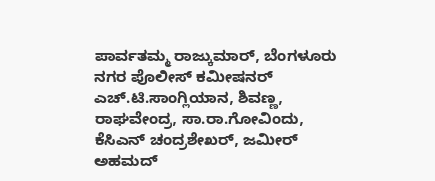ಪಾರ್ವತಮ್ಮ ರಾಜ್ಕುಮಾರ್, ಬೆಂಗಳೂರು ನಗರ ಪೊಲೀಸ್ ಕಮೀಷನರ್ ಎಚ್.ಟಿ.ಸಾಂಗ್ಲಿಯಾನ, ಶಿವಣ್ಣ, ರಾಘವೇಂದ್ರ, ಸಾ.ರಾ.ಗೋವಿಂದು, ಕೆಸಿಎನ್ ಚಂದ್ರಶೇಖರ್, ಜಮೀರ್ ಅಹಮದ್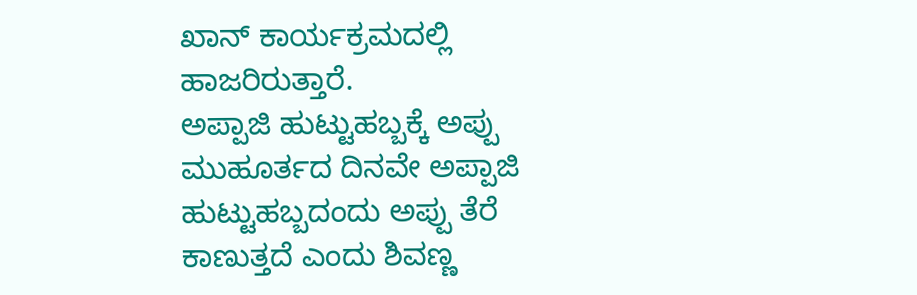ಖಾನ್ ಕಾರ್ಯಕ್ರಮದಲ್ಲಿ ಹಾಜರಿರುತ್ತಾರೆ.
ಅಪ್ಪಾಜಿ ಹುಟ್ಟುಹಬ್ಬಕ್ಕೆ ಅಪ್ಪು
ಮುಹೂರ್ತದ ದಿನವೇ ಅಪ್ಪಾಜಿ ಹುಟ್ಟುಹಬ್ಬದಂದು ಅಪ್ಪು ತೆರೆ ಕಾಣುತ್ತದೆ ಎಂದು ಶಿವಣ್ಣ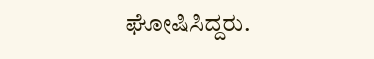ಘೋಷಿಸಿದ್ದರು.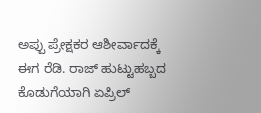ಅಪ್ಪು ಪ್ರೇಕ್ಷಕರ ಆಶೀರ್ವಾದಕ್ಕೆ ಈಗ ರೆಡಿ. ರಾಜ್ ಹುಟ್ಟುಹಬ್ಬದ ಕೊಡುಗೆಯಾಗಿ ಏಪ್ರಿಲ್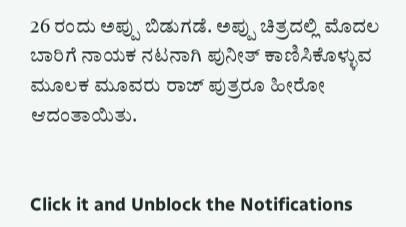26 ರಂದು ಅಪ್ಪು ಬಿಡುಗಡೆ. ಅಪ್ಪು ಚಿತ್ರದಲ್ಲಿ ಮೊದಲ ಬಾರಿಗೆ ನಾಯಕ ನಟನಾಗಿ ಪುನೀತ್ ಕಾಣಿಸಿಕೊಳ್ಳುವ ಮೂಲಕ ಮೂವರು ರಾಜ್ ಪುತ್ರರೂ ಹೀರೋ ಆದಂತಾಯಿತು.


Click it and Unblock the Notifications